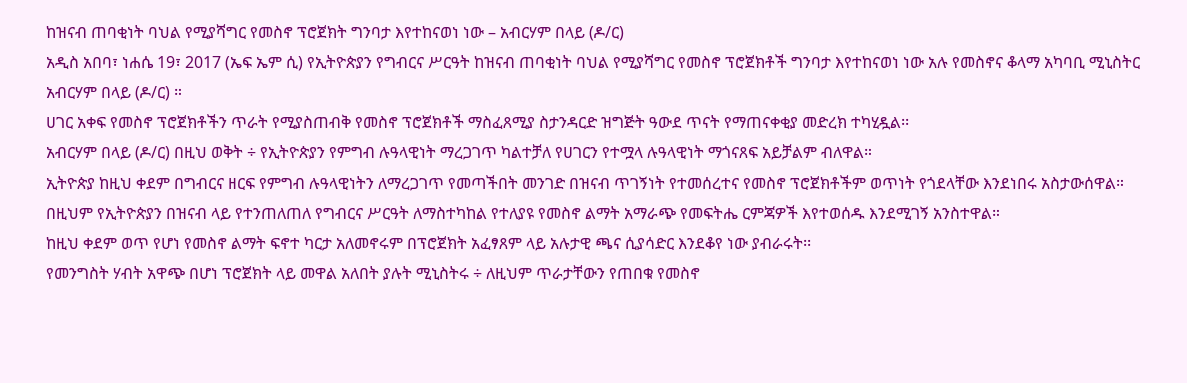ከዝናብ ጠባቂነት ባህል የሚያሻግር የመስኖ ፕሮጀክት ግንባታ እየተከናወነ ነው – አብርሃም በላይ (ዶ/ር)
አዲስ አበባ፣ ነሐሴ 19፣ 2017 (ኤፍ ኤም ሲ) የኢትዮጵያን የግብርና ሥርዓት ከዝናብ ጠባቂነት ባህል የሚያሻግር የመስኖ ፕሮጀክቶች ግንባታ እየተከናወነ ነው አሉ የመስኖና ቆላማ አካባቢ ሚኒስትር አብርሃም በላይ (ዶ/ር) ።
ሀገር አቀፍ የመስኖ ፕሮጀክቶችን ጥራት የሚያስጠብቅ የመስኖ ፕሮጀክቶች ማስፈጸሚያ ስታንዳርድ ዝግጅት ዓውደ ጥናት የማጠናቀቂያ መድረክ ተካሂዷል፡፡
አብርሃም በላይ (ዶ/ር) በዚህ ወቅት ÷ የኢትዮጵያን የምግብ ሉዓላዊነት ማረጋገጥ ካልተቻለ የሀገርን የተሟላ ሉዓላዊነት ማጎናጸፍ አይቻልም ብለዋል።
ኢትዮጵያ ከዚህ ቀደም በግብርና ዘርፍ የምግብ ሉዓላዊነትን ለማረጋገጥ የመጣችበት መንገድ በዝናብ ጥገኝነት የተመሰረተና የመስኖ ፕሮጀክቶችም ወጥነት የጎደላቸው እንደነበሩ አስታውሰዋል።
በዚህም የኢትዮጵያን በዝናብ ላይ የተንጠለጠለ የግብርና ሥርዓት ለማስተካከል የተለያዩ የመስኖ ልማት አማራጭ የመፍትሔ ርምጃዎች እየተወሰዱ እንደሚገኝ አንስተዋል።
ከዚህ ቀደም ወጥ የሆነ የመስኖ ልማት ፍኖተ ካርታ አለመኖሩም በፕሮጀክት አፈፃጸም ላይ አሉታዊ ጫና ሲያሳድር እንደቆየ ነው ያብራሩት፡፡
የመንግስት ሃብት አዋጭ በሆነ ፕሮጀክት ላይ መዋል አለበት ያሉት ሚኒስትሩ ÷ ለዚህም ጥራታቸውን የጠበቁ የመስኖ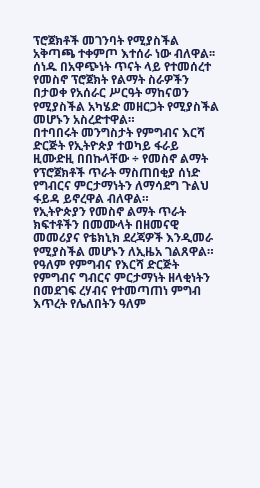ፕሮጀክቶች መገንባት የሚያስችል አቅጣጫ ተቀምጦ እተሰራ ነው ብለዋል፡፡
ሰነዱ በአዋጭነት ጥናት ላይ የተመሰረተ የመስኖ ፕሮጀክት የልማት ስራዎችን በታወቀ የአሰራር ሥርዓት ማከናወን የሚያስችል አካሄድ መዘርጋት የሚያስችል መሆኑን አስረድተዋል።
በተባበሩት መንግስታት የምግብና እርሻ ድርጅት የኢትዮጵያ ተወካይ ፋራይ ዚሙድዚ በበኩላቸው ÷ የመስኖ ልማት የፕሮጀክቶች ጥራት ማስጠበቂያ ሰነድ የግብርና ምርታማነትን ለማሳደግ ጉልህ ፋይዳ ይኖረዋል ብለዋል።
የኢትዮጵያን የመስኖ ልማት ጥራት ክፍተቶችን በመሙላት በዘመናዊ መመሪያና የቴክኒክ ደረጃዎች እንዲመራ የሚያስችል መሆኑን ለኢዜአ ገልጸዋል።
የዓለም የምግብና የእርሻ ድርጅት የምግብና ግብርና ምርታማነት ዘላቂነትን በመደገፍ ረሃብና የተመጣጠነ ምግብ እጥረት የሌለበትን ዓለም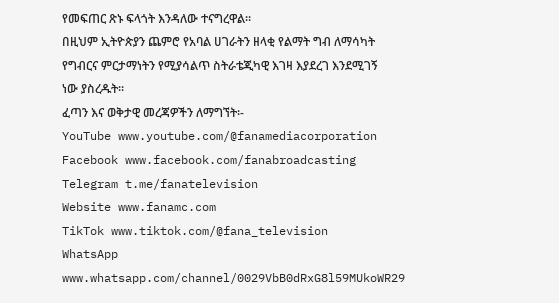የመፍጠር ጽኑ ፍላጎት እንዳለው ተናግረዋል።
በዚህም ኢትዮጵያን ጨምሮ የአባል ሀገራትን ዘላቂ የልማት ግብ ለማሳካት የግብርና ምርታማነትን የሚያሳልጥ ስትራቴጂካዊ እገዛ እያደረገ እንደሚገኝ ነው ያስረዱት፡፡
ፈጣን እና ወቅታዊ መረጃዎችን ለማግኘት፡-
YouTube www.youtube.com/@fanamediacorporation
Facebook www.facebook.com/fanabroadcasting
Telegram t.me/fanatelevision
Website www.fanamc.com
TikTok www.tiktok.com/@fana_television
WhatsApp www.whatsapp.com/channel/0029VbB0dRxG8l59MUkoWR29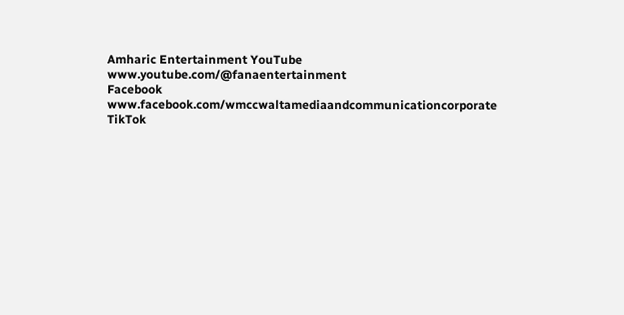Amharic Entertainment YouTube www.youtube.com/@fanaentertainment
Facebook www.facebook.com/wmccwaltamediaandcommunicationcorporate
TikTok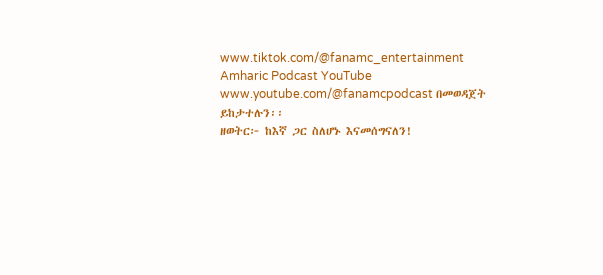www.tiktok.com/@fanamc_entertainment
Amharic Podcast YouTube www.youtube.com/@fanamcpodcast በመወዳጀት ይከታተሉን፡፡
ዘወትር፦ ከእኛ ጋር ስለሆኑ እናመሰግናለን!